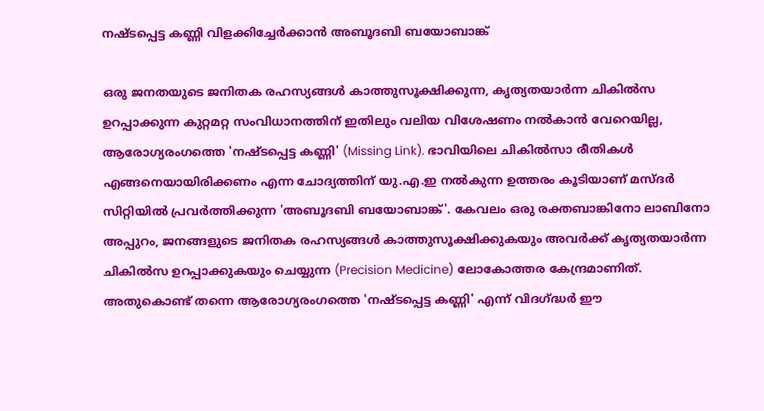നഷ്ടപ്പെട്ട കണ്ണി വിളക്കിച്ചേര്‍ക്കാന്‍ അബൂദബി ബയോബാങ്ക്

ഒരു ജനതയുടെ ജനിതക രഹസ്യങ്ങള്‍ കാത്തുസൂക്ഷിക്കുന്ന, കൃത്യതയാര്‍ന്ന ചികില്‍സ ഉറപ്പാക്കുന്ന കുറ്റമറ്റ സംവിധാനത്തിന് ഇതിലും വലിയ വിശേഷണം നല്‍കാന്‍ വേറെയില്ല, ആരോഗ്യരംഗത്തെ 'നഷ്ടപ്പെട്ട കണ്ണി' (Missing Link). ഭാവിയിലെ ചികില്‍സാ രീതികള്‍ എങ്ങനെയായിരിക്കണം എന്ന ചോദ്യത്തിന് യു.എ.ഇ നല്‍കുന്ന ഉത്തരം കൂടിയാണ് മസ്ദര്‍ സിറ്റിയില്‍ പ്രവര്‍ത്തിക്കുന്ന 'അബൂദബി ബയോബാങ്ക്'. കേവലം ഒരു രക്തബാങ്കിനോ ലാബിനോ അപ്പുറം, ജനങ്ങളുടെ ജനിതക രഹസ്യങ്ങള്‍ കാത്തുസൂക്ഷിക്കുകയും അവര്‍ക്ക് കൃത്യതയാര്‍ന്ന ചികില്‍സ ഉറപ്പാക്കുകയും ചെയ്യുന്ന (Precision Medicine) ലോകോത്തര കേന്ദ്രമാണിത്. അതുകൊണ്ട് തന്നെ ആരോഗ്യരംഗത്തെ 'നഷ്ടപ്പെട്ട കണ്ണി' എന്ന് വിദഗ്ദ്ധര്‍ ഈ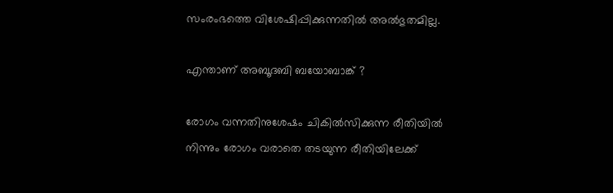സംരംഭത്തെ വിശേഷിപ്പിക്കുന്നതില്‍ അല്‍ഭുതമില്ല.

എന്താണ് അബൂദബി ബയോബാങ്ക് ?

രോഗം വന്നതിനുശേഷം ചികില്‍സിക്കുന്ന രീതിയില്‍ നിന്നും രോഗം വരാതെ തടയുന്ന രീതിയിലേക്ക്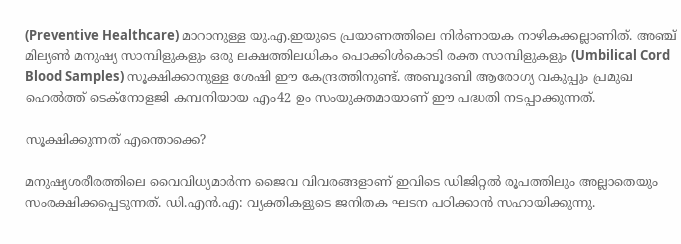(Preventive Healthcare) മാറാനുള്ള യു.എ.ഇയുടെ പ്രയാണത്തിലെ നിര്‍ണായക നാഴികക്കല്ലാണിത്. അഞ്ച് മില്യണ്‍ മനുഷ്യ സാമ്പിളുകളും ഒരു ലക്ഷത്തിലധികം പൊക്കിള്‍കൊടി രക്ത സാമ്പിളുകളും (Umbilical Cord Blood Samples) സൂക്ഷിക്കാനുള്ള ശേഷി ഈ കേന്ദ്രത്തിനുണ്ട്. അബൂദബി ആരോഗ്യ വകുപ്പും പ്രമുഖ ഹെല്‍ത്ത് ടെക്‌നോളജി കമ്പനിയായ എം42 ഉം സംയുക്തമായാണ് ഈ പദ്ധതി നടപ്പാക്കുന്നത്.

സൂക്ഷിക്കുന്നത് എന്തൊക്കെ?

മനുഷ്യശരീരത്തിലെ വൈവിധ്യമാര്‍ന്ന ജൈവ വിവരങ്ങളാണ് ഇവിടെ ഡിജിറ്റല്‍ രൂപത്തിലും അല്ലാതെയും സംരക്ഷിക്കപ്പെടുന്നത്. ഡി.എന്‍.എ: വ്യക്തികളുടെ ജനിതക ഘടന പഠിക്കാന്‍ സഹായിക്കുന്നു.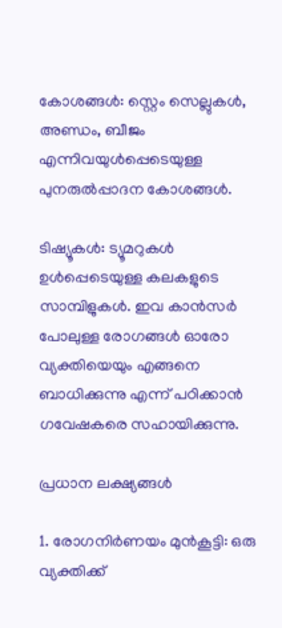കോശങ്ങള്‍: സ്റ്റെം സെല്ലുകള്‍, അണ്ഡം, ബീജം എന്നിവയുള്‍പ്പെടെയുള്ള പുനരുല്‍പ്പാദന കോശങ്ങള്‍.

ടിഷ്യൂകള്‍: ട്യൂമറുകള്‍ ഉള്‍പ്പെടെയുള്ള കലകളുടെ സാമ്പിളുകള്‍. ഇവ കാന്‍സര്‍ പോലുള്ള രോഗങ്ങള്‍ ഓരോ വ്യക്തിയെയും എങ്ങനെ ബാധിക്കുന്നു എന്ന് പഠിക്കാന്‍ ഗവേഷകരെ സഹായിക്കുന്നു.

പ്രധാന ലക്ഷ്യങ്ങള്‍

1. രോഗനിര്‍ണയം മുന്‍കൂട്ടി: ഒരു വ്യക്തിക്ക്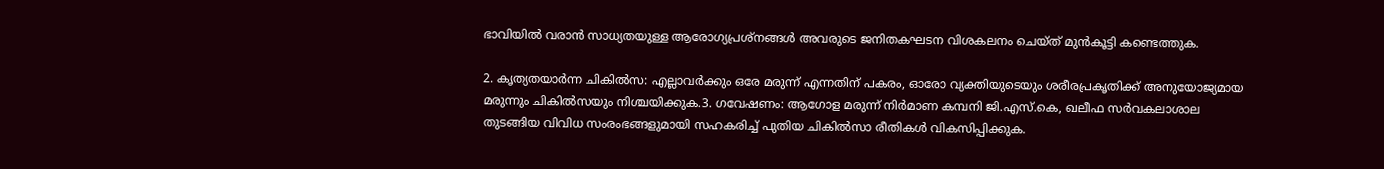ഭാവിയില്‍ വരാന്‍ സാധ്യതയുള്ള ആരോഗ്യപ്രശ്‌നങ്ങള്‍ അവരുടെ ജനിതകഘടന വിശകലനം ചെയ്ത് മുന്‍കൂട്ടി കണ്ടെത്തുക.

2. കൃത്യതയാര്‍ന്ന ചികില്‍സ: എല്ലാവര്‍ക്കും ഒരേ മരുന്ന് എന്നതിന് പകരം, ഓരോ വ്യക്തിയുടെയും ശരീരപ്രകൃതിക്ക് അനുയോജ്യമായ മരുന്നും ചികില്‍സയും നിശ്ചയിക്കുക.3. ഗവേഷണം: ആഗോള മരുന്ന് നിര്‍മാണ കമ്പനി ജി.എസ്.കെ, ഖലീഫ സര്‍വകലാശാല തുടങ്ങിയ വിവിധ സംരംഭങ്ങളുമായി സഹകരിച്ച് പുതിയ ചികില്‍സാ രീതികള്‍ വികസിപ്പിക്കുക.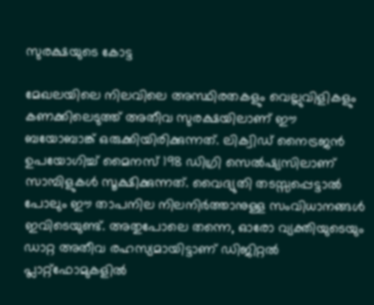സുരക്ഷയുടെ കോട്ട

മേഖലയിലെ നിലവിലെ അസ്ഥിരതകളും വെല്ലുവിളികളും കണക്കിലെടുത്ത് അതീവ സുരക്ഷയിലാണ് ഈ ബയോബാങ്ക് ഒരുക്കിയിരിക്കുന്നത്. ലിക്വിഡ് നൈട്രജന്‍ ഉപയോഗിച്ച് മൈനസ് 198 ഡിഗ്രി സെല്‍ഷ്യസിലാണ് സാമ്പിളുകള്‍ സൂക്ഷിക്കുന്നത്. വൈദ്യുതി തടസ്സപ്പെട്ടാല്‍ പോലും ഈ താപനില നിലനിര്‍ത്താനുള്ള സംവിധാനങ്ങള്‍ ഇവിടെയുണ്ട്. അതുപോലെ തന്നെ, ഓരോ വ്യക്തിയുടെയും ഡാറ്റ അതീവ രഹസ്യമായിട്ടാണ് ഡിജിറ്റല്‍ പ്ലാറ്റ്ഫോമുകളില്‍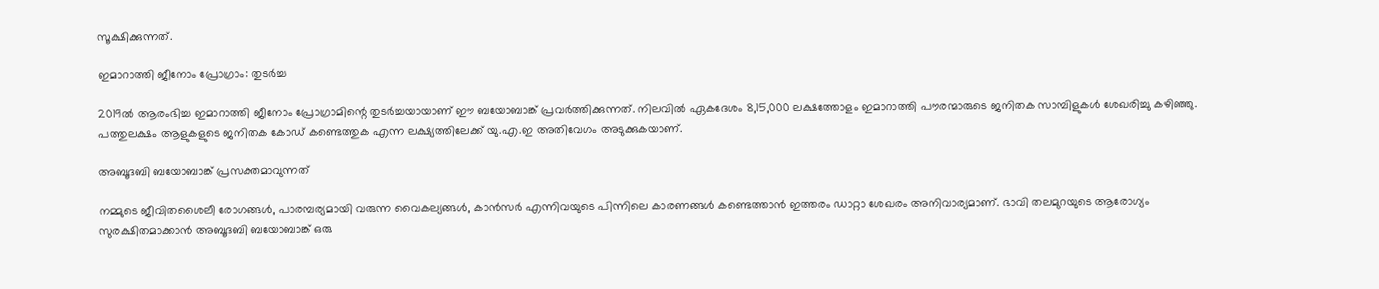സൂക്ഷിക്കുന്നത്.

ഇമാറാത്തി ജീനോം പ്രോഗ്രാം: തുടര്‍ച്ച

2019ല്‍ ആരംഭിച്ച ഇമാറാത്തി ജീനോം പ്രോഗ്രാമിന്റെ തുടര്‍ച്ചയായാണ് ഈ ബയോബാങ്ക് പ്രവര്‍ത്തിക്കുന്നത്. നിലവില്‍ ഏകദേശം 8,15,000 ലക്ഷത്തോളം ഇമാറാത്തി പൗരന്മാരുടെ ജനിതക സാമ്പിളുകള്‍ ശേഖരിച്ചു കഴിഞ്ഞു. പത്തുലക്ഷം ആളുകളുടെ ജനിതക കോഡ് കണ്ടെത്തുക എന്ന ലക്ഷ്യത്തിലേക്ക് യു.എ.ഇ അതിവേഗം അടുക്കുകയാണ്.

അബൂദബി ബയോബാങ്ക് പ്രസക്തമാവുന്നത്

നമ്മുടെ ജീവിതശൈലീ രോഗങ്ങള്‍, പാരമ്പര്യമായി വരുന്ന വൈകല്യങ്ങള്‍, കാന്‍സര്‍ എന്നിവയുടെ പിന്നിലെ കാരണങ്ങള്‍ കണ്ടെത്താന്‍ ഇത്തരം ഡാറ്റാ ശേഖരം അനിവാര്യമാണ്. ഭാവി തലമുറയുടെ ആരോഗ്യം സുരക്ഷിതമാക്കാന്‍ അബൂദബി ബയോബാങ്ക് ഒരു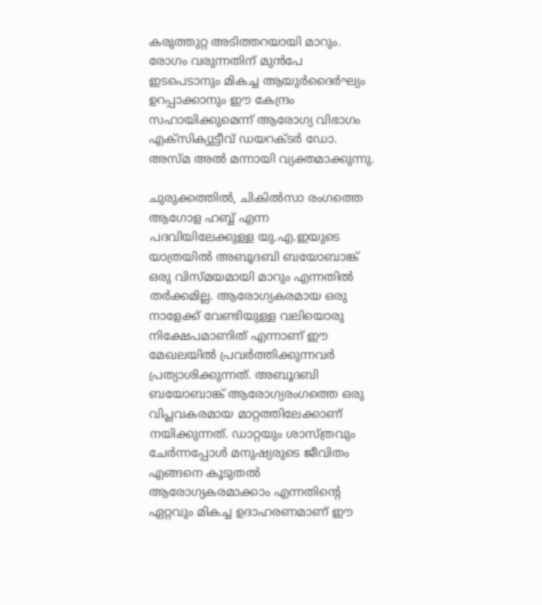കരുത്തുറ്റ അടിത്തറയായി മാറും. രോഗം വരുന്നതിന് മുന്‍പേ ഇടപെടാനും മികച്ച ആയുര്‍ദൈര്‍ഘ്യം ഉറപ്പാക്കാനും ഈ കേന്ദ്രം സഹായിക്കുമെന്ന് ആരോഗ്യ വിഭാഗം എക്‌സിക്യുട്ടീവ് ഡയറക്ടര്‍ ഡോ. അസ്മ അല്‍ മന്നായി വ്യക്തമാക്കുന്നു.

ചുരുക്കത്തില്‍, ചികില്‍സാ രംഗത്തെ ആഗോള ഹബ്ബ് എന്ന പദവിയിലേക്കുള്ള യു.എ.ഇയുടെ യാത്രയില്‍ അബൂദബി ബയോബാങ്ക് ഒരു വിസ്മയമായി മാറും എന്നതില്‍ തര്‍ക്കമില്ല. ആരോഗ്യകരമായ ഒരു നാളേക്ക് വേണ്ടിയുള്ള വലിയൊരു നിക്ഷേപമാണിത് എന്നാണ് ഈ മേഖലയില്‍ പ്രവര്‍ത്തിക്കുന്നവര്‍ പ്രത്യാശിക്കുന്നത്. അബൂദബി ബയോബാങ്ക് ആരോഗ്യരംഗത്തെ ഒരു വിപ്ലവകരമായ മാറ്റത്തിലേക്കാണ് നയിക്കുന്നത്. ഡാറ്റയും ശാസ്ത്രവും ചേര്‍ന്നപ്പോള്‍ മനുഷ്യരുടെ ജീവിതം എങ്ങനെ കൂടുതല്‍ ആരോഗ്യകരമാക്കാം എന്നതിന്റെ ഏറ്റവും മികച്ച ഉദാഹരണമാണ് ഈ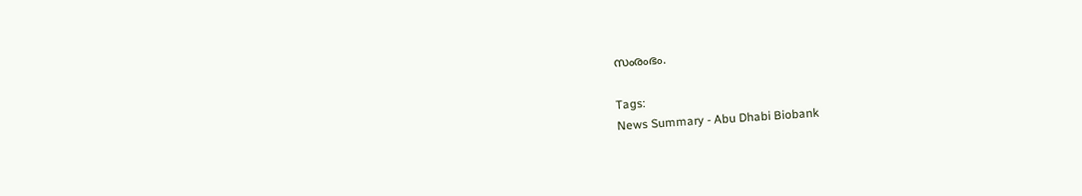സംരംഭം.

Tags:
News Summary - Abu Dhabi Biobank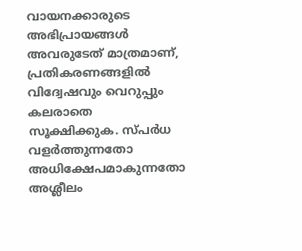വായനക്കാരുടെ അഭിപ്രായങ്ങള്‍ അവരുടേത് മാത്രമാണ്, പ്രതികരണങ്ങളിൽ വിദ്വേഷവും വെറുപ്പും കലരാതെ സൂക്ഷിക്കുക. സ്പർധ വളർത്തുന്നതോ അധിക്ഷേപമാകുന്നതോ അശ്ലീലം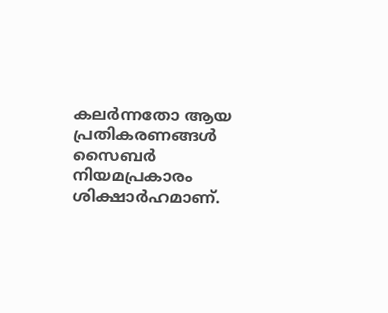കലർന്നതോ ആയ പ്രതികരണങ്ങൾ സൈബർ നിയമപ്രകാരം ശിക്ഷാർഹമാണ്.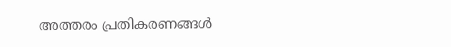അത്തരം പ്രതികരണങ്ങൾ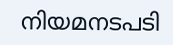നിയമനടപടി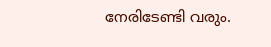നേരിടേണ്ടി വരും.